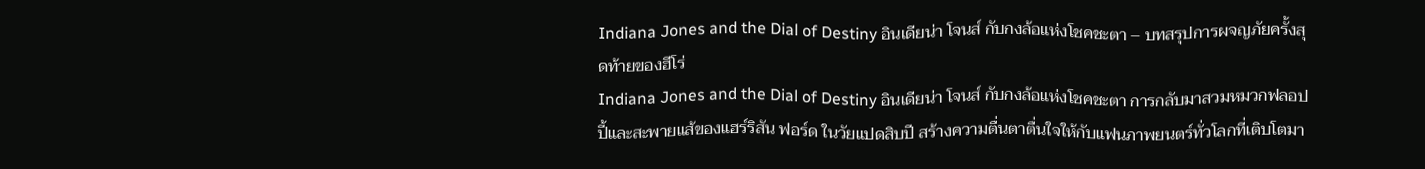Indiana Jones and the Dial of Destiny อินเดียน่า โจนส์ กับกงล้อแห่งโชคชะตา – บทสรุปการผจญภัยครั้งสุดท้ายของฮีโร่
Indiana Jones and the Dial of Destiny อินเดียน่า โจนส์ กับกงล้อแห่งโชคชะตา การกลับมาสวมหมวกฟลอปปี้และสะพายแส้ของแฮร์ริสัน ฟอร์ด ในวัยแปดสิบปี สร้างความตื่นตาตื่นใจให้กับแฟนภาพยนตร์ทั่วโลกที่เติบโตมา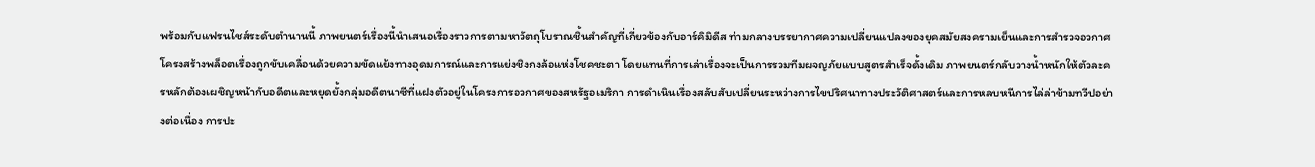พร้อมกับแฟรนไชส์ระดับตำนานนี้ ภาพยนตร์เรื่องนี้นำเสนอเรื่องราวการตามหาวัตถุโบราณชิ้นสำคัญที่เกี่ยวข้องกับอาร์คิมิดีส ท่ามกลางบรรยากาศความเปลี่ยนแปลงของยุคสมัยสงครามเย็นและการสำรวจอวกาศ
โครงสร้างพล็อตเรื่องถูกขับเคลื่อนด้วยความขัดแย้งทางอุดมการณ์และการแย่งชิงกงล้อแห่งโชคชะตา โดยแทนที่การเล่าเรื่องจะเป็นการรวมทีมผจญภัยแบบสูตรสำเร็จดั้งเดิม ภาพยนตร์กลับวางน้ำหนักให้ตัวละครหลักต้องเผชิญหน้ากับอดีตและหยุดยั้งกลุ่มอดีตนาซีที่แฝงตัวอยู่ในโครงการอวกาศของสหรัฐอเมริกา การดำเนินเรื่องสลับสับเปลี่ยนระหว่างการไขปริศนาทางประวัติศาสตร์และการหลบหนีการไล่ล่าข้ามทวีปอย่างต่อเนื่อง การปะ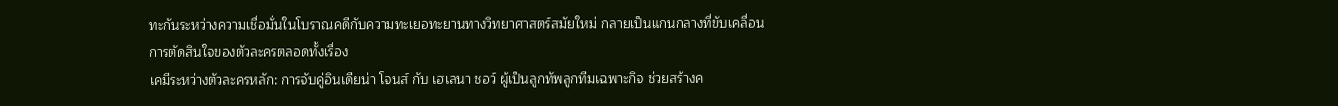ทะกันระหว่างความเชื่อมั่นในโบราณคดีกับความทะเยอทะยานทางวิทยาศาสตร์สมัยใหม่ กลายเป็นแกนกลางที่ขับเคลื่อนการตัดสินใจของตัวละครตลอดทั้งเรื่อง
เคมีระหว่างตัวละครหลัก: การจับคู่อินเดียน่า โจนส์ กับ เฮเลนา ชอว์ ผู้เป็นลูกทัพลูกทีมเฉพาะกิจ ช่วยสร้างค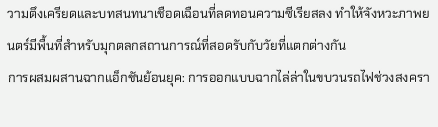วามตึงเครียดและบทสนทนาเชือดเฉือนที่ลดทอนความซีเรียสลง ทำให้จังหวะภาพยนตร์มีพื้นที่สำหรับมุกตลกสถานการณ์ที่สอดรับกับวัยที่แตกต่างกัน
การผสมผสานฉากแอ็กชันย้อนยุค: การออกแบบฉากไล่ล่าในขบวนรถไฟช่วงสงครา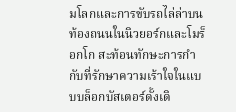มโลกและการขับรถไล่ล่าบนท้องถนนในนิวยอร์กและโมร็อกโก สะท้อนทักษะการกำกับที่รักษาความเร้าใจในแบบบล็อกบัสเตอร์ดั้งเดิ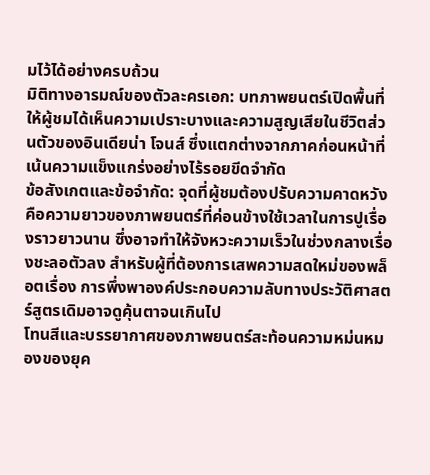มไว้ได้อย่างครบถ้วน
มิติทางอารมณ์ของตัวละครเอก: บทภาพยนตร์เปิดพื้นที่ให้ผู้ชมได้เห็นความเปราะบางและความสูญเสียในชีวิตส่วนตัวของอินเดียน่า โจนส์ ซึ่งแตกต่างจากภาคก่อนหน้าที่เน้นความแข็งแกร่งอย่างไร้รอยขีดจำกัด
ข้อสังเกตและข้อจำกัด: จุดที่ผู้ชมต้องปรับความคาดหวังคือความยาวของภาพยนตร์ที่ค่อนข้างใช้เวลาในการปูเรื่องราวยาวนาน ซึ่งอาจทำให้จังหวะความเร็วในช่วงกลางเรื่องชะลอตัวลง สำหรับผู้ที่ต้องการเสพความสดใหม่ของพล็อตเรื่อง การพึ่งพาองค์ประกอบความลับทางประวัติศาสตร์สูตรเดิมอาจดูคุ้นตาจนเกินไป
โทนสีและบรรยากาศของภาพยนตร์สะท้อนความหม่นหมองของยุค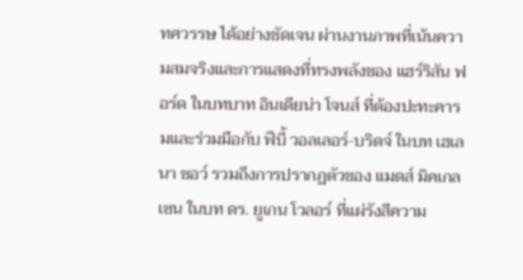ทศวรรษ ได้อย่างชัดเจน ผ่านงานภาพที่เน้นความสมจริงและการแสดงที่ทรงพลังของ แฮร์ริสัน ฟอร์ด ในบทบาท อินเดียน่า โจนส์ ที่ต้องปะทะคารมและร่วมมือกับ ฟีบี้ วอลเลอร์-บริดจ์ ในบท เฮเลนา ชอว์ รวมถึงการปรากฏตัวของ แมดส์ มิคเกลเซน ในบท ดร. ยูเกน โวลอร์ ที่แผ่รังสีความ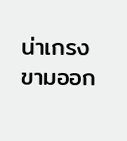น่าเกรงขามออก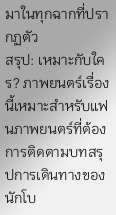มาในทุกฉากที่ปรากฏตัว
สรุป: เหมาะกับใคร? ภาพยนตร์เรื่องนี้เหมาะสำหรับแฟนภาพยนตร์ที่ต้องการติดตามบทสรุปการเดินทางของนักโบ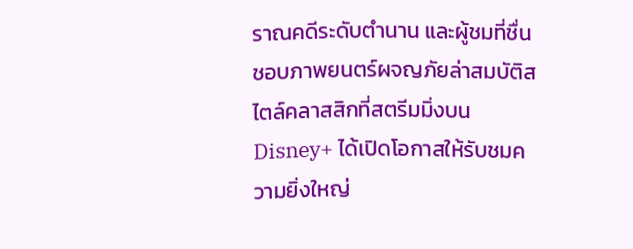ราณคดีระดับตำนาน และผู้ชมที่ชื่นชอบภาพยนตร์ผจญภัยล่าสมบัติสไตล์คลาสสิกที่สตรีมมิ่งบน Disney+ ได้เปิดโอกาสให้รับชมความยิ่งใหญ่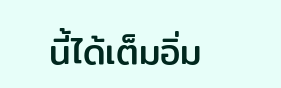นี้ได้เต็มอิ่ม